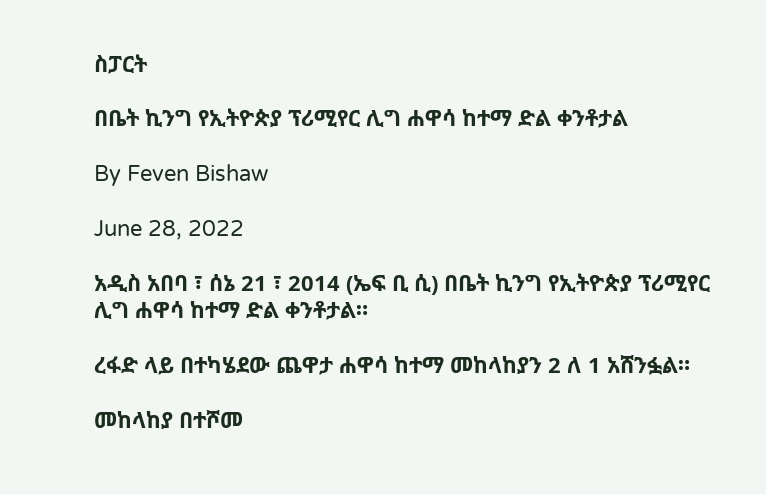ስፓርት

በቤት ኪንግ የኢትዮጵያ ፕሪሚየር ሊግ ሐዋሳ ከተማ ድል ቀንቶታል

By Feven Bishaw

June 28, 2022

አዲስ አበባ ፣ ሰኔ 21 ፣ 2014 (ኤፍ ቢ ሲ) በቤት ኪንግ የኢትዮጵያ ፕሪሚየር ሊግ ሐዋሳ ከተማ ድል ቀንቶታል።

ረፋድ ላይ በተካሄደው ጨዋታ ሐዋሳ ከተማ መከላከያን 2 ለ 1 አሸንፏል።

መከላከያ በተሾመ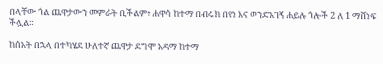በላቸው ጎል ጨዋታውን መምራት ቢችልም፥ ሐዋሳ ከተማ በብሩክ በየነ እና ወንድአገኝ ሐይሉ ጎሎች 2 ለ 1 ማሸነፍ ችሏል።

ከሰአት በኋላ በተካሄደ ሁለተኛ ጨዋታ ደግሞ አዳማ ከተማ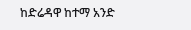ከድሬዳዋ ከተማ አንድ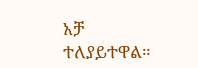አቻ ተለያይተዋል።